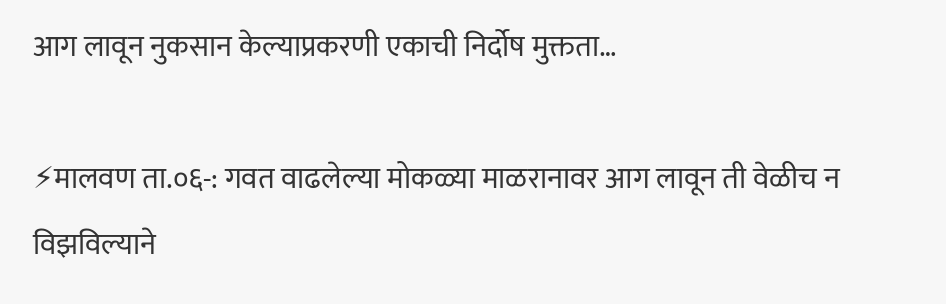आग लावून नुकसान केल्याप्रकरणी एकाची निर्दोष मुक्तता…

⚡मालवण ता.०६-: गवत वाढलेल्या मोकळ्या माळरानावर आग लावून ती वेळीच न विझविल्याने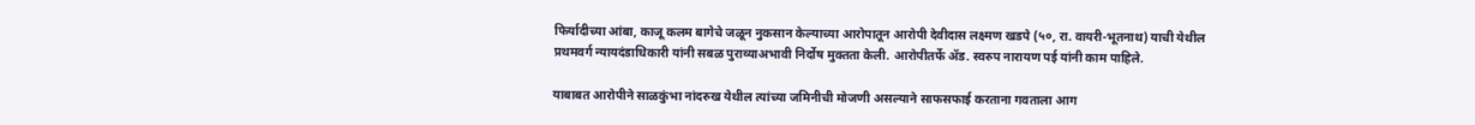फिर्यादीच्या आंबा, काजू कलम बागेचे जळून नुकसान केल्याच्या आरोपातून आरोपी देवीदास लक्ष्मण खडपे (५०, रा. वायरी-भूतनाथ) याची येथील प्रथमवर्ग न्यायदंडाधिकारी यांनी सबळ पुराव्याअभावी निर्दोष मुक्तता केली. आरोपीतर्फे ॲड. स्वरुप नारायण पई यांनी काम पाहिले.

याबाबत आरोपीने साळकुंभा नांदरुख येथील त्यांच्या जमिनीची मोजणी असल्याने साफसफाई करताना गवताला आग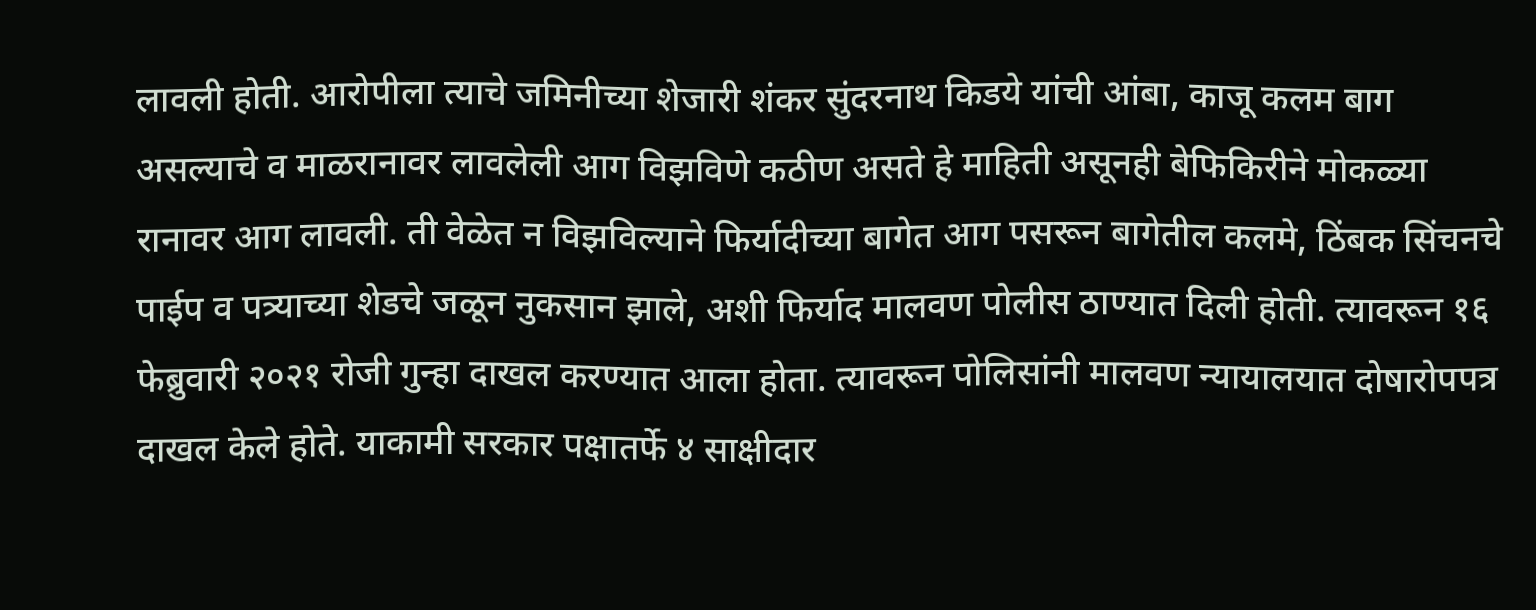लावली होती. आरोपीला त्याचे जमिनीच्या शेजारी शंकर सुंदरनाथ किडये यांची आंबा, काजू कलम बाग असल्याचे व माळरानावर लावलेली आग विझविणे कठीण असते हे माहिती असूनही बेफिकिरीने मोकळ्या रानावर आग लावली. ती वेळेत न विझविल्याने फिर्यादीच्या बागेत आग पसरून बागेतील कलमे, ठिंबक सिंचनचे पाईप व पत्र्याच्या शेडचे जळून नुकसान झाले, अशी फिर्याद मालवण पोलीस ठाण्यात दिली होती. त्यावरून १६ फेब्रुवारी २०२१ रोजी गुन्हा दाखल करण्यात आला होता. त्यावरून पोलिसांनी मालवण न्यायालयात दोषारोपपत्र दाखल केले होते. याकामी सरकार पक्षातर्फे ४ साक्षीदार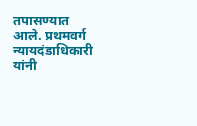तपासण्यात आले. प्रथमवर्ग न्यायदंडाधिकारी यांनी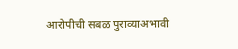आरोपीची सबळ पुराव्याअभावी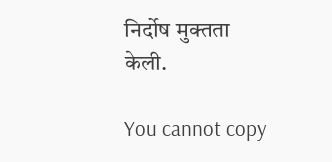निर्दोष मुक्तता केली.

You cannot copy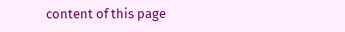content of this page